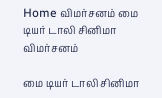Home விமர்சனம் மை டியர் டாலி சினிமா விமர்சனம்

மை டியர் டாலி சினிமா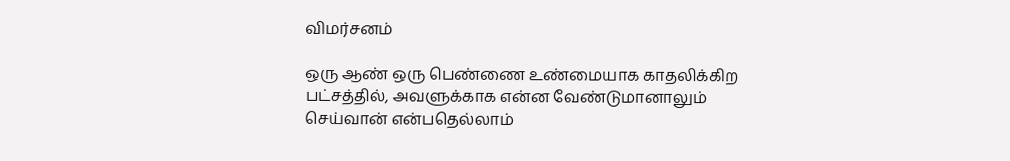விமர்சனம்

ஒரு ஆண் ஒரு பெண்ணை உண்மையாக காதலிக்கிற பட்சத்தில், அவளுக்காக என்ன வேண்டுமானாலும் செய்வான் என்பதெல்லாம்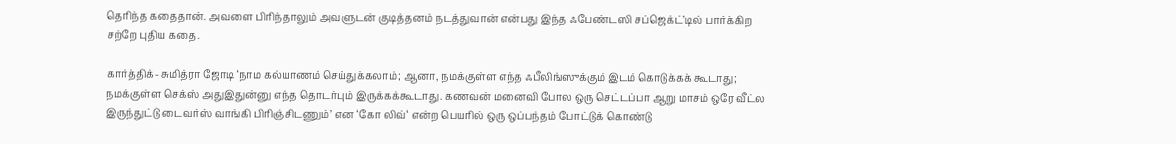தெரிந்த கதைதான். அவளை பிரிந்தாலும் அவளுடன் குடித்தனம் நடத்துவான் என்பது இந்த ஃபேண்டஸி சப்ஜெக்ட்’டில் பார்க்கிற சற்றே புதிய கதை.

கார்த்திக்- சுமித்ரா ஜோடி ‘நாம கல்யாணம் செய்துக்கலாம்; ஆனா, நமக்குள்ள எந்த ஃபீலிங்ஸுக்கும் இடம் கொடுக்கக் கூடாது; நமக்குள்ள செக்ஸ் அதுஇதுன்னு எந்த தொடர்பும் இருக்கக்கூடாது. கணவன் மனைவி போல ஒரு செட்டப்பா ஆறு மாசம் ஒரே வீட்ல இருந்துட்டு டைவர்ஸ் வாங்கி பிரிஞ்சிடணும்’ என ‘கோ லிவ்‘ என்ற பெயரில் ஒரு ஒப்பந்தம் போட்டுக் கொண்டு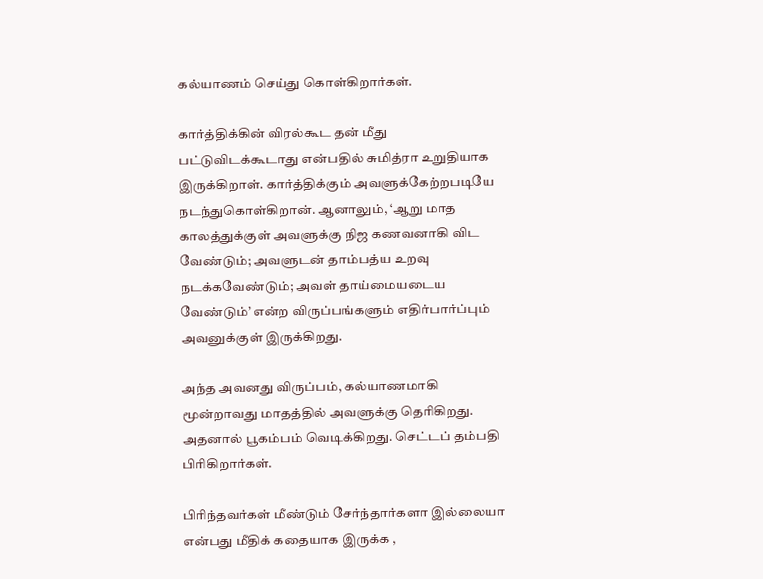கல்யாணம் செய்து கொள்கிறார்கள்.

கார்த்திக்கின் விரல்கூட தன் மீது பட்டுவிடக்கூடாது என்பதில் சுமித்ரா உறுதியாக இருக்கிறாள். கார்த்திக்கும் அவளுக்கேற்றபடியே நடந்துகொள்கிறான். ஆனாலும், ‘ஆறு மாத காலத்துக்குள் அவளுக்கு நிஜ கணவனாகி விட வேண்டும்; அவளுடன் தாம்பத்ய உறவு நடக்கவேண்டும்; அவள் தாய்மையடைய வேண்டும்’ என்ற விருப்பங்களும் எதிர்பார்ப்பும் அவனுக்குள் இருக்கிறது.

அந்த அவனது விருப்பம், கல்யாணமாகி மூன்றாவது மாதத்தில் அவளுக்கு தெரிகிறது. அதனால் பூகம்பம் வெடிக்கிறது. செட்டப் தம்பதி பிரிகிறார்கள்.

பிரிந்தவர்கள் மீண்டும் சேர்ந்தார்களா இல்லையா என்பது மீதிக் கதையாக இருக்க ,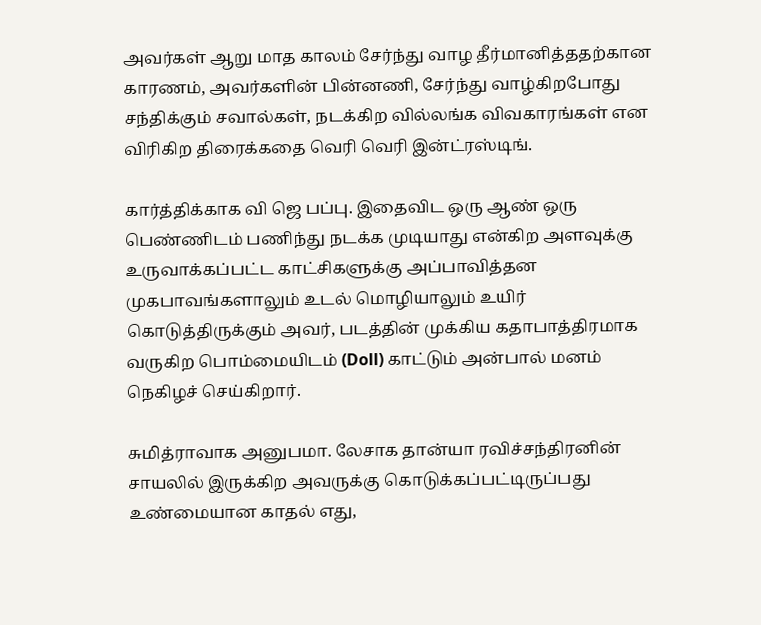அவர்கள் ஆறு மாத காலம் சேர்ந்து வாழ தீர்மானித்ததற்கான காரணம், அவர்களின் பின்னணி, சேர்ந்து வாழ்கிறபோது சந்திக்கும் சவால்கள், நடக்கிற வில்லங்க விவகாரங்கள் என விரிகிற திரைக்கதை வெரி வெரி இன்ட்ரஸ்டிங்.

கார்த்திக்காக வி ஜெ பப்பு. இதைவிட ஒரு ஆண் ஒரு பெண்ணிடம் பணிந்து நடக்க முடியாது என்கிற அளவுக்கு உருவாக்கப்பட்ட காட்சிகளுக்கு அப்பாவித்தன முகபாவங்களாலும் உடல் மொழியாலும் உயிர் கொடுத்திருக்கும் அவர், படத்தின் முக்கிய கதாபாத்திரமாக வருகிற பொம்மையிடம் (Doll) காட்டும் அன்பால் மனம் நெகிழச் செய்கிறார்.

சுமித்ராவாக அனுபமா. லேசாக தான்யா ரவிச்சந்திரனின் சாயலில் இருக்கிற அவருக்கு கொடுக்கப்பட்டிருப்பது உண்மையான காதல் எது,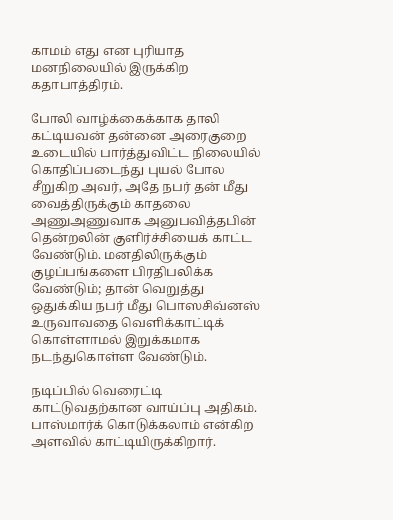காமம் எது என புரியாத மனநிலையில் இருக்கிற கதாபாத்திரம்.

போலி வாழ்க்கைக்காக தாலி கட்டியவன் தன்னை அரைகுறை உடையில் பார்த்துவிட்ட நிலையில் கொதிப்படைந்து புயல் போல சீறுகிற அவர், அதே நபர் தன் மீது வைத்திருக்கும் காதலை அணுஅணுவாக அனுபவித்தபின் தென்றலின் குளிர்ச்சியைக் காட்ட வேண்டும். மனதிலிருக்கும் குழப்பங்களை பிரதிபலிக்க வேண்டும்; தான் வெறுத்து ஒதுக்கிய நபர் மீது பொஸசிவ்னஸ் உருவாவதை வெளிக்காட்டிக் கொள்ளாமல் இறுக்கமாக நடந்துகொள்ள வேண்டும்.

நடிப்பில் வெரைட்டி காட்டுவதற்கான வாய்ப்பு அதிகம். பாஸ்மார்க் கொடுக்கலாம் என்கிற அளவில் காட்டியிருக்கிறார்.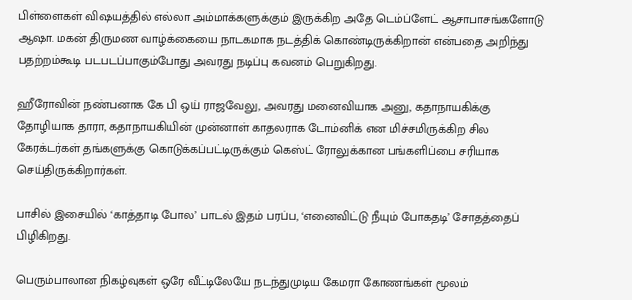பிள்ளைகள் விஷயத்தில் எல்லா அம்மாக்களுக்கும் இருக்கிற அதே டெம்ப்ளேட் ஆசாபாசங்களோடு ஆஷா. மகன் திருமண வாழ்க்கையை நாடகமாக நடத்திக் கொண்டிருக்கிறான் என்பதை அறிந்து பதற்றம்கூடி படபடப்பாகும்போது அவரது நடிப்பு கவனம் பெறுகிறது.

ஹீரோவின் நண்பனாக கே பி ஒய் ராஜவேலு, அவரது மனைவியாக அனு, கதாநாயகிக்கு தோழியாக தாரா, கதாநாயகியின் முன்னாள் காதலராக டோம்னிக் என மிச்சமிருக்கிற சில கேரக்டர்கள் தங்களுக்கு கொடுக்கப்பட்டிருக்கும் கெஸ்ட் ரோலுக்கான பங்களிப்பை சரியாக செய்திருக்கிறார்கள்.

பாசில் இசையில் ‘காத்தாடி போல’ பாடல் இதம் பரப்ப, ‘எனைவிட்டு நீயும் போகதடி’ சோதத்தைப் பிழிகிறது.

பெரும்பாலான நிகழ்வுகள் ஒரே வீட்டிலேயே நடந்துமுடிய கேமரா கோணங்கள் மூலம்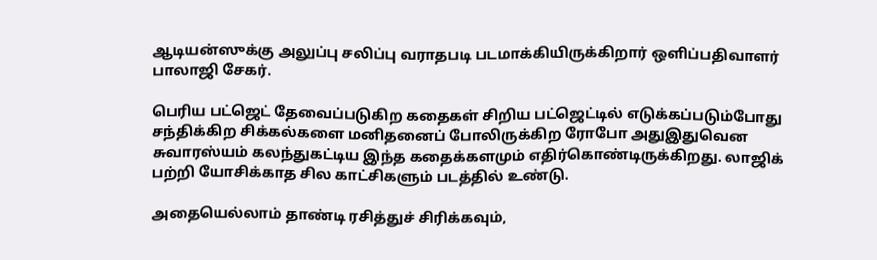ஆடியன்ஸுக்கு அலுப்பு சலிப்பு வராதபடி படமாக்கியிருக்கிறார் ஒளிப்பதிவாளர் பாலாஜி சேகர்.

பெரிய பட்ஜெட் தேவைப்படுகிற கதைகள் சிறிய பட்ஜெட்டில் எடுக்கப்படும்போது சந்திக்கிற சிக்கல்களை மனிதனைப் போலிருக்கிற ரோபோ அதுஇதுவென சுவாரஸ்யம் கலந்துகட்டிய இந்த கதைக்களமும் எதிர்கொண்டிருக்கிறது. லாஜிக் பற்றி யோசிக்காத சில காட்சிகளும் படத்தில் உண்டு.

அதையெல்லாம் தாண்டி ரசித்துச் சிரிக்கவும்,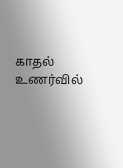காதல் உணர்வில்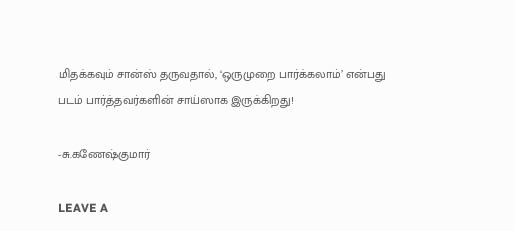மிதக்கவும் சான்ஸ் தருவதால், ‘ஒருமுறை பார்க்கலாம்’ என்பது படம் பார்த்தவர்களின் சாய்ஸாக இருக்கிறது!

-சு.கணேஷ்குமார்

LEAVE A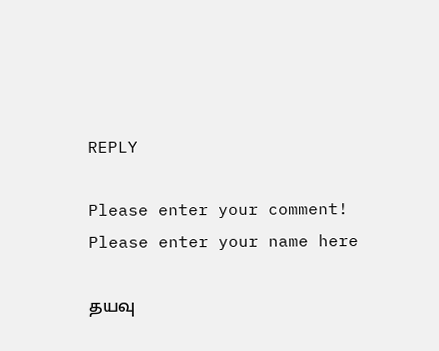REPLY

Please enter your comment!
Please enter your name here

தயவு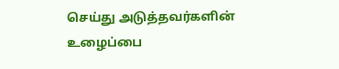செய்து அடுத்தவர்களின் உழைப்பை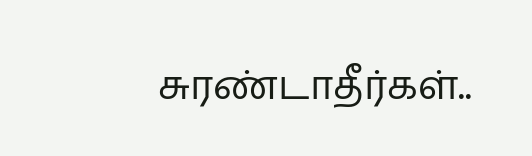சுரண்டாதீர்கள்..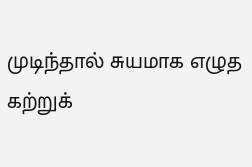முடிந்தால் சுயமாக எழுத கற்றுக்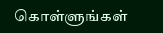கொள்ளுங்கள்